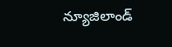న్యూజిలాండ్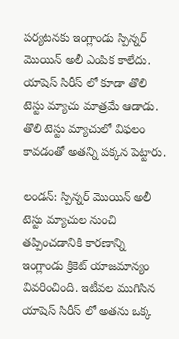పర్యటనకు ఇంగ్లాండు స్పిన్నర్ మొయిన్ అలీ ఎంపిక కాలేదు. యాషెస్ సిరీస్ లో కూడా తొలి టెస్టు మ్యాచు మాత్రమే ఆడాడు. తొలి టెస్టు మ్యాచులో విఫలం కావడంతో అతన్ని పక్కన పెట్టారు.

లండన్: స్పిన్నర్ మొయిన్ అలీ టెస్టు మ్యాచుల నుంచి తప్పించడానికి కారణాన్ని ఇంగ్లాండు క్రికెట్ యాజమాన్యం వివరించింది. ఇటీవల ముగిసిన యాషెస్ సిరీస్ లో అతను ఒక్క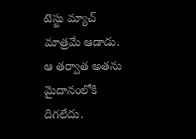టెస్టు మ్యాచ్ మాత్రమే ఆడాడు. ఆ తర్వాత అతను మైదానంలోకి దిగలేదు.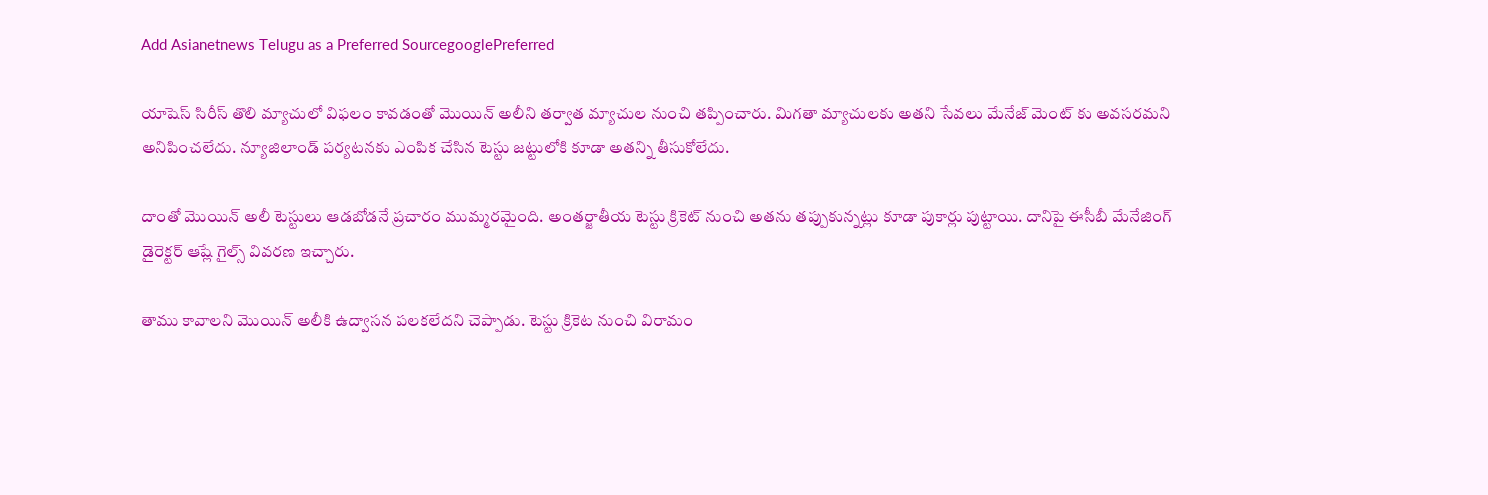Add Asianetnews Telugu as a Preferred SourcegooglePreferred

యాషెస్ సిరీస్ తొలి మ్యాచులో విఫలం కావడంతో మొయిన్ అలీని తర్వాత మ్యాచుల నుంచి తప్పించారు. మిగతా మ్యాచులకు అతని సేవలు మేనేజ్ మెంట్ కు అవసరమని అనిపించలేదు. న్యూజిలాండ్ పర్యటనకు ఎంపిక చేసిన టెస్టు జట్టులోకి కూడా అతన్ని తీసుకోలేదు.

దాంతో మొయిన్ అలీ టెస్టులు ఆడబోడనే ప్రచారం ముమ్మరమైంది. అంతర్జాతీయ టెస్టు క్రికెట్ నుంచి అతను తప్పుకున్నట్లు కూడా పుకార్లు పుట్టాయి. దానిపై ఈసీబీ మేనేజింగ్ డైరెక్టర్ ఆష్లే గైల్స్ వివరణ ఇచ్చారు.

తాము కావాలని మొయిన్ అలీకి ఉద్వాసన పలకలేదని చెప్పాడు. టెస్టు క్రికెట నుంచి విరామం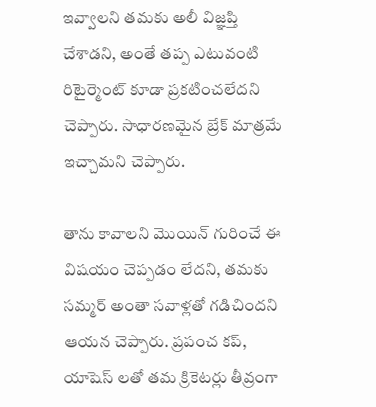ఇవ్వాలని తమకు అలీ విజ్ఞప్తి చేశాడని, అంతే తప్ప ఎటువంటి రిటైర్మెంట్ కూడా ప్రకటించలేదని చెప్పారు. సాధారణమైన బ్రేక్ మాత్రమే ఇచ్చామని చెప్పారు.

తాను కావాలని మొయిన్ గురించే ఈ విషయం చెప్పడం లేదని, తమకు సమ్మర్ అంతా సవాళ్లతో గడిచిందని ఆయన చెప్పారు. ప్రపంచ కప్, యాషెస్ లతో తమ క్రికెటర్లు తీవ్రంగా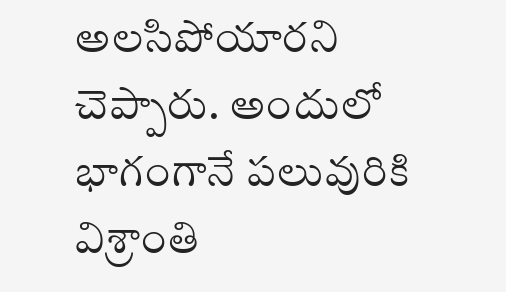అలసిపోయారని చెప్పారు. అందులో భాగంగానే పలువురికి విశ్రాంతి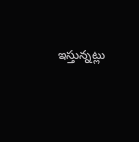ఇస్తున్నట్లు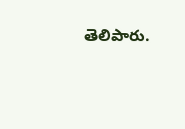తెలిపారు.